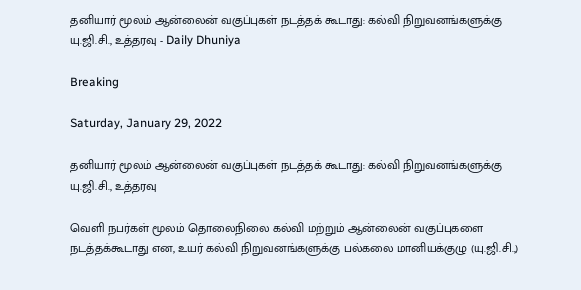தனியார் மூலம் ஆன்லைன் வகுப்புகள் நடத்தக் கூடாது: கல்வி நிறுவனங்களுக்கு யு.ஜி.சி., உத்தரவு - Daily Dhuniya

Breaking

Saturday, January 29, 2022

தனியார் மூலம் ஆன்லைன் வகுப்புகள் நடத்தக் கூடாது: கல்வி நிறுவனங்களுக்கு யு.ஜி.சி., உத்தரவு

வெளி நபர்கள் மூலம் தொலைநிலை கல்வி மற்றும் ஆன்லைன் வகுப்புகளை நடத்தக்கூடாது என, உயர் கல்வி நிறுவனங்களுக்கு பல்கலை மானியக்குழு (யு.ஜி.சி.,)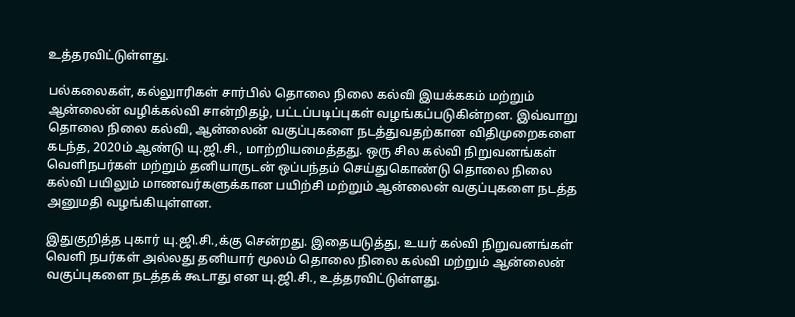உத்தரவிட்டுள்ளது.

பல்கலைகள், கல்லுாரிகள் சார்பில் தொலை நிலை கல்வி இயக்ககம் மற்றும் ஆன்லைன் வழிக்கல்வி சான்றிதழ், பட்டப்படிப்புகள் வழங்கப்படுகின்றன. இவ்வாறு தொலை நிலை கல்வி, ஆன்லைன் வகுப்புகளை நடத்துவதற்கான விதிமுறைகளை கடந்த, 2020ம் ஆண்டு யு.ஜி.சி., மாற்றியமைத்தது. ஒரு சில கல்வி நிறுவனங்கள் வெளிநபர்கள் மற்றும் தனியாருடன் ஒப்பந்தம் செய்துகொண்டு தொலை நிலை கல்வி பயிலும் மாணவர்களுக்கான பயிற்சி மற்றும் ஆன்லைன் வகுப்புகளை நடத்த அனுமதி வழங்கியுள்ளன.

இதுகுறித்த புகார் யு.ஜி.சி.,க்கு சென்றது. இதையடுத்து, உயர் கல்வி நிறுவனங்கள் வெளி நபர்கள் அல்லது தனியார் மூலம் தொலை நிலை கல்வி மற்றும் ஆன்லைன் வகுப்புகளை நடத்தக் கூடாது என யு.ஜி.சி., உத்தரவிட்டுள்ளது.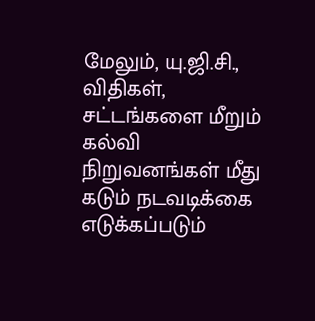மேலும், யு.ஜி.சி., விதிகள், சட்டங்களை மீறும் கல்வி நிறுவனங்கள் மீது கடும் நடவடிக்கை எடுக்கப்படும்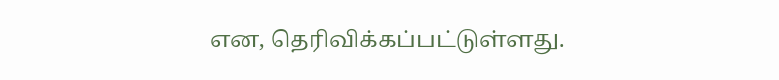என, தெரிவிக்கப்பட்டுள்ளது.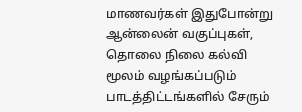மாணவர்கள் இதுபோன்று ஆன்லைன் வகுப்புகள், தொலை நிலை கல்வி மூலம் வழங்கப்படும் பாடத்திட்டங்களில் சேரும்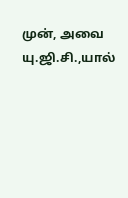முன், அவை யு.ஜி.சி.,யால்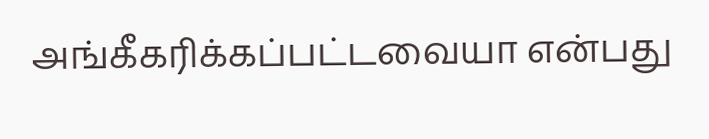அங்கீகரிக்கப்பட்டவையா என்பது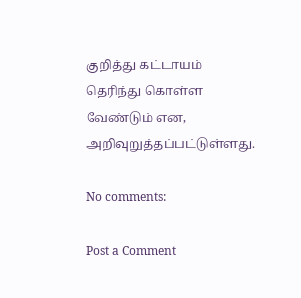குறித்து கட்டாயம் தெரிந்து கொள்ள வேண்டும் என, அறிவுறுத்தப்பட்டுள்ளது.

No comments:

Post a Comment